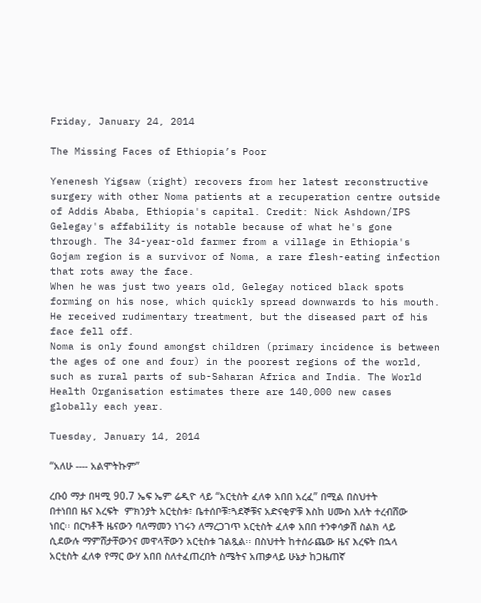Friday, January 24, 2014

The Missing Faces of Ethiopia’s Poor

Yenenesh Yigsaw (right) recovers from her latest reconstructive surgery with other Noma patients at a recuperation centre outside of Addis Ababa, Ethiopia's capital. Credit: Nick Ashdown/IPS
Gelegay's affability is notable because of what he's gone through. The 34-year-old farmer from a village in Ethiopia's Gojam region is a survivor of Noma, a rare flesh-eating infection that rots away the face.
When he was just two years old, Gelegay noticed black spots forming on his nose, which quickly spread downwards to his mouth. He received rudimentary treatment, but the diseased part of his face fell off.
Noma is only found amongst children (primary incidence is between the ages of one and four) in the poorest regions of the world, such as rural parts of sub-Saharan Africa and India. The World Health Organisation estimates there are 140,000 new cases globally each year.

Tuesday, January 14, 2014

“አለሁ ---- አልሞትኩም”

ረቡዕ ማታ በዛሚ 90.7 ኤፍ ኤም ሬዲዮ ላይ “አርቲስት ፈለቀ አበበ አረፈ” በሚል በስህተት በተነበበ ዜና እረፍት  ምክንያት አርቲስቱ፣ ቤተሰቦቹ፣ጓደኞቹና አድናቂዎቹ እስከ ሀሙስ እለት ተረብሸው ነበር፡፡ በርካቶች ዜናውን ባለማመን ነገሩን ለማረጋገጥ አርቲስት ፈለቀ አበበ ተንቀሳቃሽ ስልክ ላይ ሲደውሉ ማምሸታቸውንና መዋላቸውን አርቲስቱ ገልጿል፡፡ በስህተት ከተሰራጨው ዜና እረፍት በኋላ አርቲስት ፈለቀ የማር ውሃ አበበ ስለተፈጠረበት ስሜትና አጠቃላይ ሁኔታ ከጋዜጠኛ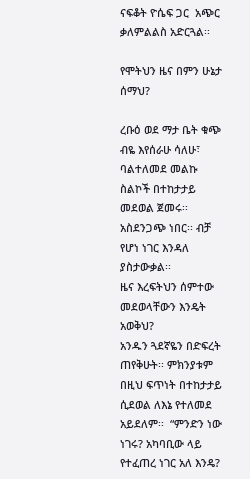ናፍቆት ዮሴፍ ጋር  አጭር ቃለምልልስ አድርጓል፡፡

የሞትህን ዜና በምን ሁኔታ ሰማህ?

ረቡዕ ወደ ማታ ቤት ቁጭ ብዬ እየሰራሁ ሳለሁ፣ ባልተለመደ መልኩ ስልኮች በተከታታይ መደወል ጀመሩ፡፡ አስደንጋጭ ነበር፡፡ ብቻ የሆነ ነገር እንዳለ ያስታውቃል፡፡
ዜና እረፍትህን ሰምተው መደወላቸውን እንዴት አወቅህ?
አንዱን ጓደኛዬን በድፍረት ጠየቅሁት፡፡ ምክንያቱም በዚህ ፍጥነት በተከታታይ ሲደወል ለእኔ የተለመደ አይደለም፡፡  “ምንድን ነው ነገሩ? አካባቢው ላይ የተፈጠረ ነገር አለ እንዴ?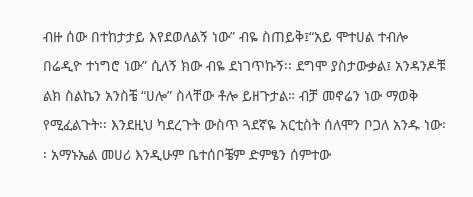ብዙ ሰው በተከታታይ እየደወለልኝ ነው” ብዬ ስጠይቅ፤“አይ ሞተሀል ተብሎ በሬዲዮ ተነግሮ ነው” ሲለኝ ክው ብዬ ደነገጥኩኝ፡፡ ደግሞ ያስታውቃል፤ አንዳንዶቹ ልክ ስልኬን አንስቼ “ሀሎ” ስላቸው ቶሎ ይዘጉታል። ብቻ መኖሬን ነው ማወቅ የሚፈልጉት፡፡ እንደዚህ ካደረጉት ውስጥ ጓደኛዬ አርቲስት ሰለሞን ቦጋለ አንዱ ነው፡፡ አማኑኤል መሀሪ እንዲሁም ቤተሰቦቼም ድምፄን ሰምተው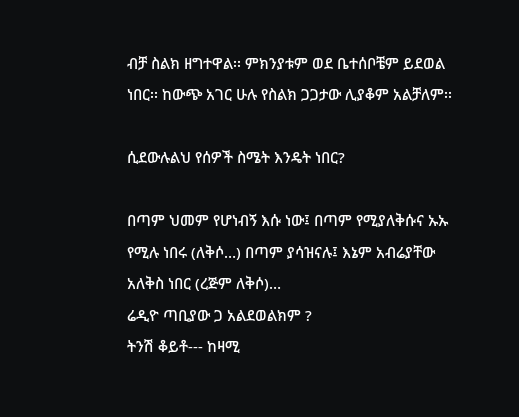ብቻ ስልክ ዘግተዋል፡፡ ምክንያቱም ወደ ቤተሰቦቼም ይደወል ነበር፡፡ ከውጭ አገር ሁሉ የስልክ ጋጋታው ሊያቆም አልቻለም፡፡

ሲደውሉልህ የሰዎች ስሜት እንዴት ነበር?

በጣም ህመም የሆነብኝ እሱ ነው፤ በጣም የሚያለቅሱና ኡኡ የሚሉ ነበሩ (ለቅሶ…) በጣም ያሳዝናሉ፤ እኔም አብሬያቸው አለቅስ ነበር (ረጅም ለቅሶ)…
ሬዲዮ ጣቢያው ጋ አልደወልክም ?
ትንሽ ቆይቶ--- ከዛሚ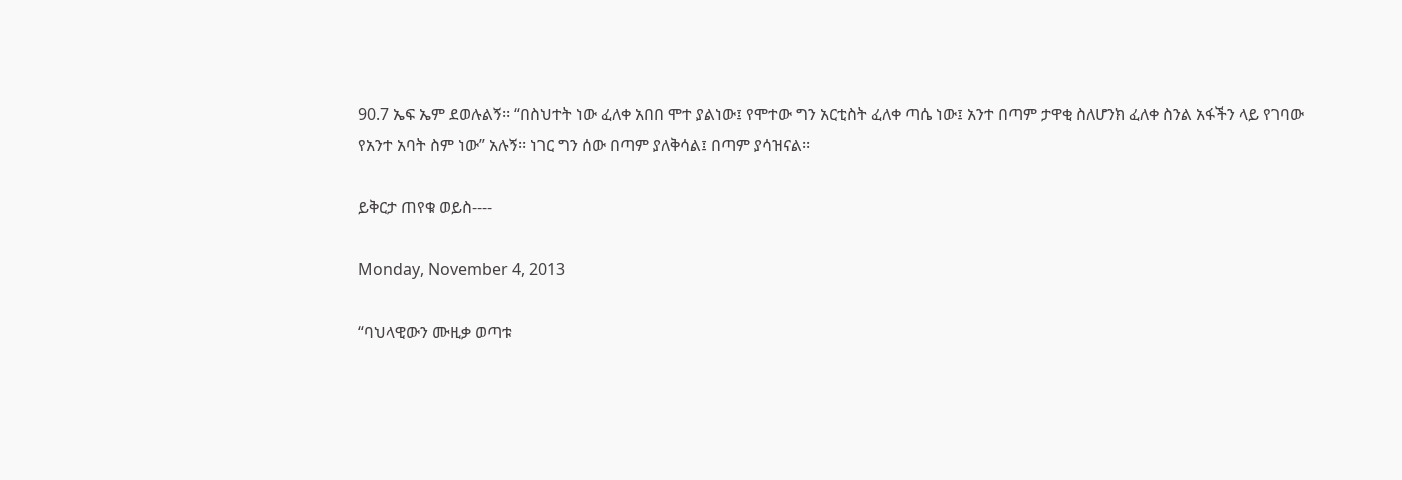90.7 ኤፍ ኤም ደወሉልኝ፡፡ “በስህተት ነው ፈለቀ አበበ ሞተ ያልነው፤ የሞተው ግን አርቲስት ፈለቀ ጣሴ ነው፤ አንተ በጣም ታዋቂ ስለሆንክ ፈለቀ ስንል አፋችን ላይ የገባው የአንተ አባት ስም ነው” አሉኝ፡፡ ነገር ግን ሰው በጣም ያለቅሳል፤ በጣም ያሳዝናል፡፡

ይቅርታ ጠየቁ ወይስ----

Monday, November 4, 2013

“ባህላዊውን ሙዚቃ ወጣቱ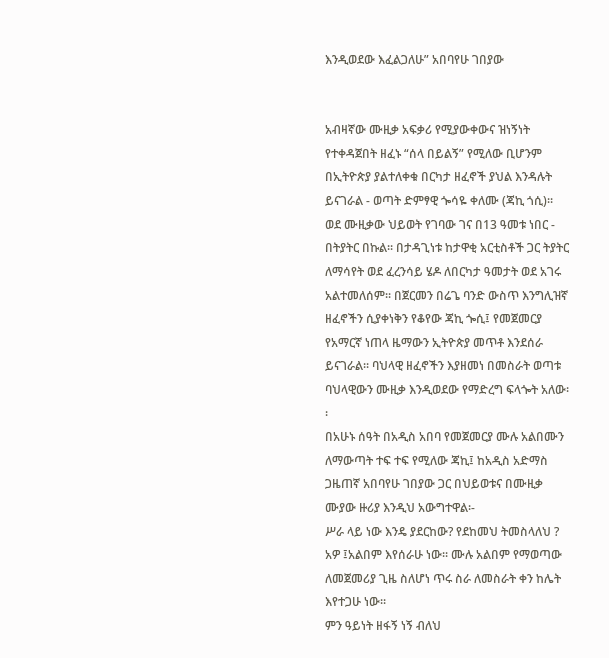እንዲወደው እፈልጋለሁ” አበባየሁ ገበያው


አብዛኛው ሙዚቃ አፍቃሪ የሚያውቀውና ዝነኝነት የተቀዳጀበት ዘፈኑ “ሰላ በይልኝ” የሚለው ቢሆንም በኢትዮጵያ ያልተለቀቁ በርካታ ዘፈኖች ያህል እንዳሉት ይናገራል - ወጣት ድምፃዊ ጐሳዬ ቀለሙ (ጃኪ ጎሲ)፡፡ ወደ ሙዚቃው ህይወት የገባው ገና በ13 ዓመቱ ነበር - በትያትር በኩል፡፡ በታዳጊነቱ ከታዋቂ አርቲስቶች ጋር ትያትር ለማሳየት ወደ ፈረንሳይ ሄዶ ለበርካታ ዓመታት ወደ አገሩ አልተመለሰም፡፡ በጀርመን በሬጌ ባንድ ውስጥ እንግሊዝኛ ዘፈኖችን ሲያቀነቅን የቆየው ጃኪ ጐሲ፤ የመጀመርያ የአማርኛ ነጠላ ዜማውን ኢትዮጵያ መጥቶ እንደሰራ ይናገራል፡፡ ባህላዊ ዘፈኖችን እያዘመነ በመስራት ወጣቱ ባህላዊውን ሙዚቃ እንዲወደው የማድረግ ፍላጐት አለው፡፡
በአሁኑ ሰዓት በአዲስ አበባ የመጀመርያ ሙሉ አልበሙን ለማውጣት ተፍ ተፍ የሚለው ጃኪ፤ ከአዲስ አድማስ ጋዜጠኛ አበባየሁ ገበያው ጋር በህይወቱና በሙዚቃ ሙያው ዙሪያ እንዲህ አውግተዋል፡-
ሥራ ላይ ነው እንዴ ያደርከው? የደከመህ ትመስላለህ ?
አዎ ፤አልበም እየሰራሁ ነው፡፡ ሙሉ አልበም የማወጣው ለመጀመሪያ ጊዜ ስለሆነ ጥሩ ስራ ለመስራት ቀን ከሌት እየተጋሁ ነው፡፡
ምን ዓይነት ዘፋኝ ነኝ ብለህ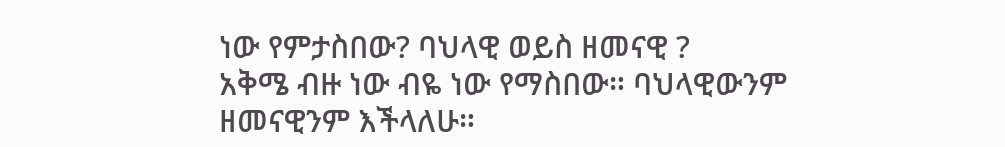ነው የምታስበው? ባህላዊ ወይስ ዘመናዊ ?
አቅሜ ብዙ ነው ብዬ ነው የማስበው። ባህላዊውንም ዘመናዊንም እችላለሁ።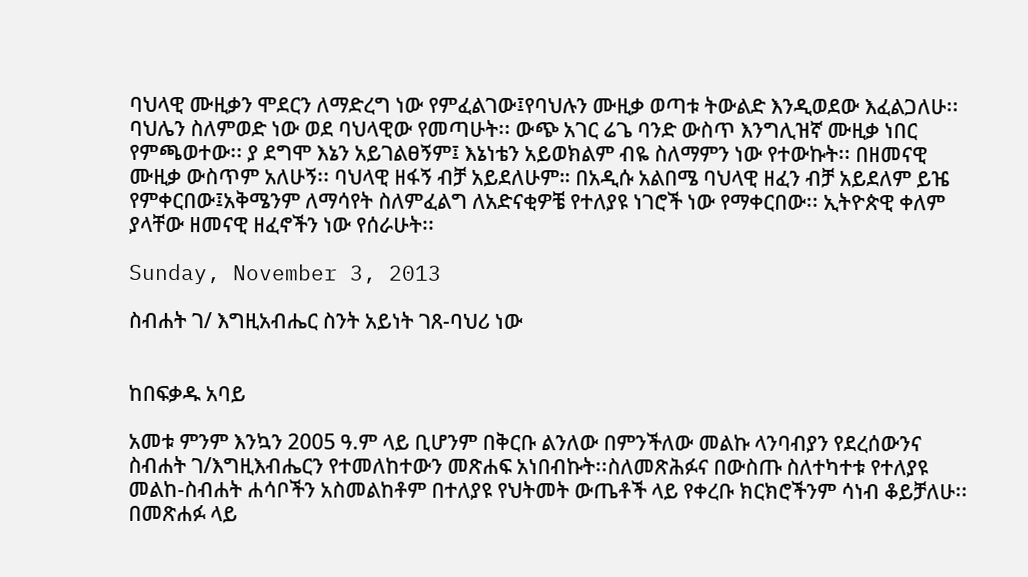ባህላዊ ሙዚቃን ሞደርን ለማድረግ ነው የምፈልገው፤የባህሉን ሙዚቃ ወጣቱ ትውልድ እንዲወደው እፈልጋለሁ፡፡ ባህሌን ስለምወድ ነው ወደ ባህላዊው የመጣሁት፡፡ ውጭ አገር ሬጌ ባንድ ውስጥ እንግሊዝኛ ሙዚቃ ነበር የምጫወተው፡፡ ያ ደግሞ እኔን አይገልፀኝም፤ እኔነቴን አይወክልም ብዬ ስለማምን ነው የተውኩት፡፡ በዘመናዊ ሙዚቃ ውስጥም አለሁኝ፡፡ ባህላዊ ዘፋኝ ብቻ አይደለሁም። በአዲሱ አልበሜ ባህላዊ ዘፈን ብቻ አይደለም ይዤ የምቀርበው፤አቅሜንም ለማሳየት ስለምፈልግ ለአድናቂዎቼ የተለያዩ ነገሮች ነው የማቀርበው፡፡ ኢትዮጵዊ ቀለም ያላቸው ዘመናዊ ዘፈኖችን ነው የሰራሁት፡፡

Sunday, November 3, 2013

ስብሐት ገ/ እግዚአብሔር ስንት አይነት ገጸ-ባህሪ ነው


ከበፍቃዱ አባይ

አመቱ ምንም እንኳን 2005 ዓ.ም ላይ ቢሆንም በቅርቡ ልንለው በምንችለው መልኩ ላንባብያን የደረሰውንና ስብሐት ገ/እግዚእብሔርን የተመለከተውን መጽሐፍ አነበብኩት፡፡ስለመጽሕፉና በውስጡ ስለተካተቱ የተለያዩ መልከ-ስብሐት ሐሳቦችን አስመልከቶም በተለያዩ የህትመት ውጤቶች ላይ የቀረቡ ክርክሮችንም ሳነብ ቆይቻለሁ፡፡ በመጽሐፉ ላይ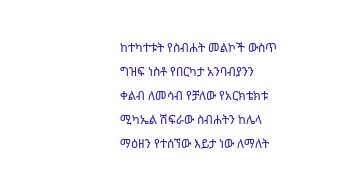ከተካተቱት የስብሐት መልኮች ውስጥ ግዝፍ ነስቶ የበርካታ አንባብያንን ቀልብ ለመሳብ የቻለው የአርክቴክቱ ሚካኤል ሽፍራው ስብሐትን ከሌላ ማዕዘን የተሰኘው እይታ ነው ለማለት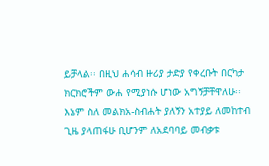ይቻላል፡፡ በዚህ ሐሳብ ዙሪያ ታድያ የቀረቡት በርካታ ክርክሮችም ውሐ የሚያነሱ ሆነው አግኝቻቸዋለሁ፡፡ እኔም ስለ መልክአ-ስብሐት ያለኝን አተያይ ለመከተብ ጊዜ ያላጠፋሁ ቢሆንም ለአደባባይ መብቃቱ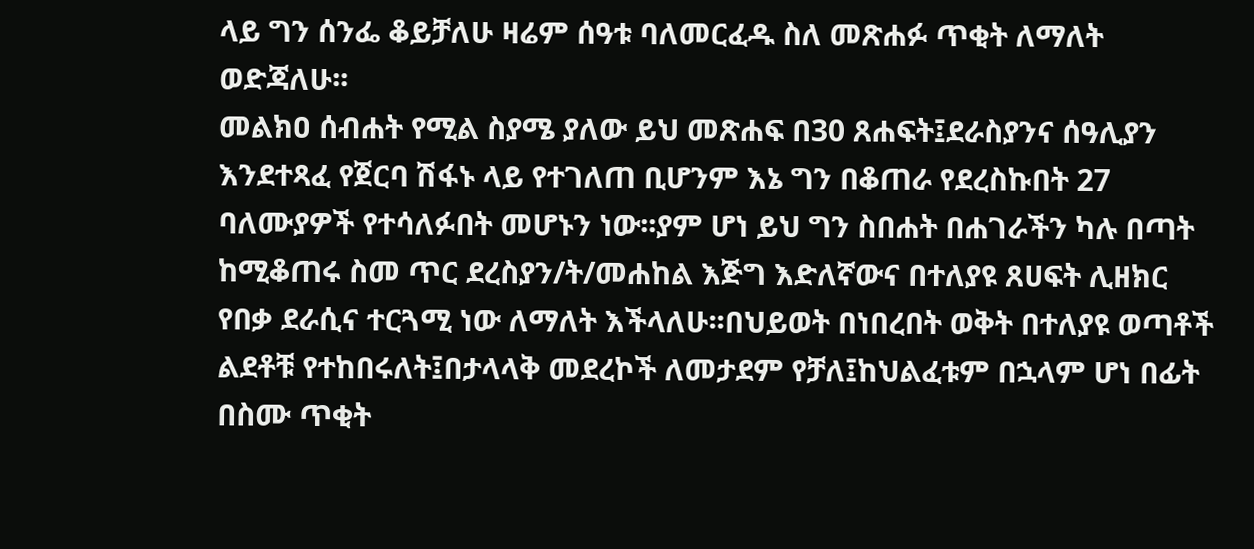ላይ ግን ሰንፌ ቆይቻለሁ ዛሬም ሰዓቱ ባለመርፈዱ ስለ መጽሐፉ ጥቂት ለማለት ወድጃለሁ፡፡
መልክዐ ሰብሐት የሚል ስያሜ ያለው ይህ መጽሐፍ በ30 ጸሐፍት፤ደራስያንና ሰዓሊያን እንደተጻፈ የጀርባ ሽፋኑ ላይ የተገለጠ ቢሆንም እኔ ግን በቆጠራ የደረስኩበት 27 ባለሙያዎች የተሳለፉበት መሆኑን ነው፡፡ያም ሆነ ይህ ግን ስበሐት በሐገራችን ካሉ በጣት ከሚቆጠሩ ስመ ጥር ደረስያን/ት/መሐከል እጅግ እድለኛውና በተለያዩ ጸሀፍት ሊዘክር የበቃ ደራሲና ተርጓሚ ነው ለማለት እችላለሁ፡፡በህይወት በነበረበት ወቅት በተለያዩ ወጣቶች ልደቶቹ የተከበሩለት፤በታላላቅ መደረኮች ለመታደም የቻለ፤ከህልፈቱም በኋላም ሆነ በፊት በስሙ ጥቂት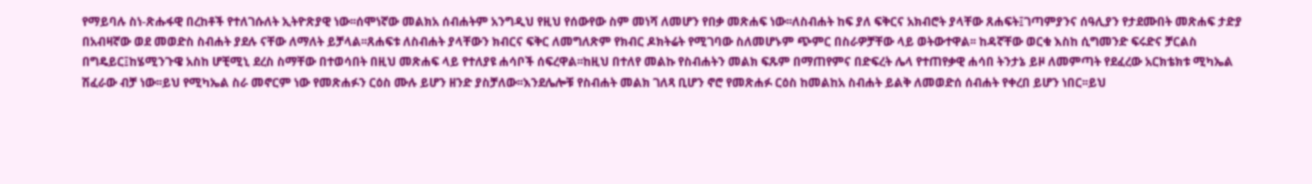የማይባሉ ስነ-ጽሑፋዊ በረከቶች የተለገሱለት ኢትዮጽያዊ ነው፡፡ሰሞነኛው መልክአ ሰብሐትም አንግዲህ የዚህ የሰውየው ስም መነሻ ለመሆን የበቃ መጽሐፍ ነው፡፡ለስብሐት ከፍ ያለ ፍቅርና አክብሮት ያላቸው ጸሐፍት፤ገጣምያንና ሰዓሊያን የታደሙበት መጽሐፍ ታድያ በአብዛኛው ወደ መወድስ ስብሐት ያደሉ ናቸው ለማለት ይቻላል፡፡ጸሐፍቱ ለስብሐት ያላቸውን ክብርና ፍቅር ለመግለጽም የክብር ዶክትሬት የሚገባው ስለመሆኑም ጭምር በስራዎቻቸው ላይ ወትውተዋል፡፡ ከዳኛቸው ወርቁ እስከ ሲግመንድ ፍሩድና ቻርልስ በግዴይር፤ከሄሚንጉዌ አስከ ሆቺሚኒ ደረስ ስማቸው በተወሳበት በዚህ መጽሐፍ ላይ የተለያዩ ሐሳቦች ሰፍረዋል፡፡ከዚህ በተለየ መልኩ የስብሐትን መልክ ፍጹም በማጠየምና በድፍረት ሌላ የተጠየቃዊ ሐሳበ ትንታኔ ይዞ ለመምጣት የደፈረው አርክቴክቱ ሚካኤል ሽፈራው ብቻ ነው፡፡ይህ የሚካኤል ስራ መኖርም ነው የመጽሐፉን ርዕስ ሙሉ ይሆን ዘንድ ያስቻለው፡፡እንደሌሎቹ የስብሐት መልክ ገለጻ ቢሆን ኖሮ የመጽሐፉ ርዕስ ከመልከአ ስብሐት ይልቅ ለመወድሰ ሰብሐት የቀረበ ይሆን ነበር፡፡ይህ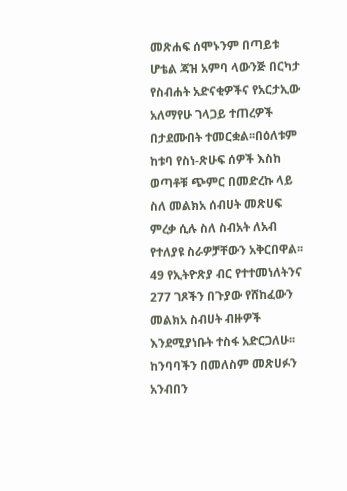መጽሐፍ ሰሞኑንም በጣይቱ ሆቴል ጃዝ አምባ ላውንጅ በርካታ የስብሐት አድናቂዎችና የአርታኢው አለማየሁ ገላጋይ ተጠረዎች በታደሙበት ተመርቋል፡፡በዕለቱም ከቱባ የስነ-ጽሁፍ ሰዎች እስከ ወጣቶቹ ጭምር በመድረኩ ላይ ስለ መልክአ ሰብሀት መጽሀፍ ምረቃ ሲሉ ስለ ስብአት ለአብ የተለያዩ ስራዎቻቸውን አቅርበዋል፡፡49 የኢትዮጽያ ብር የተተመነለትንና 277 ገጾችን በጉያው የሸከፈውን መልክአ ስብሀት ብዙዎች እንደሚያነቡት ተስፋ አድርጋለሁ፡፡
ከንባባችን በመለስም መጽሀፉን አንብበን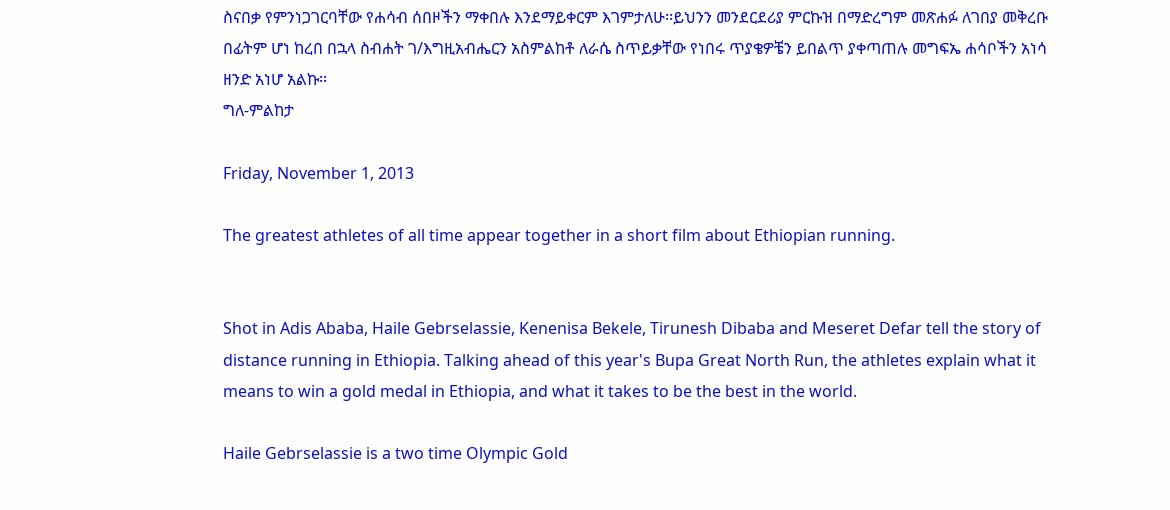ስናበቃ የምንነጋገርባቸው የሐሳብ ሰበዞችን ማቀበሉ እንደማይቀርም እገምታለሁ፡፡ይህንን መንደርደሪያ ምርኩዝ በማድረግም መጽሐፉ ለገበያ መቅረቡ በፊትም ሆነ ከረበ በኋላ ስብሐት ገ/እግዚአብሔርን አስምልከቶ ለራሴ ስጥይቃቸው የነበሩ ጥያቄዎቼን ይበልጥ ያቀጣጠሉ መግፍኤ ሐሳቦችን አነሳ ዘንድ አነሆ አልኩ፡፡
ግለ-ምልከታ

Friday, November 1, 2013

The greatest athletes of all time appear together in a short film about Ethiopian running.


Shot in Adis Ababa, Haile Gebrselassie, Kenenisa Bekele, Tirunesh Dibaba and Meseret Defar tell the story of distance running in Ethiopia. Talking ahead of this year's Bupa Great North Run, the athletes explain what it means to win a gold medal in Ethiopia, and what it takes to be the best in the world.

Haile Gebrselassie is a two time Olympic Gold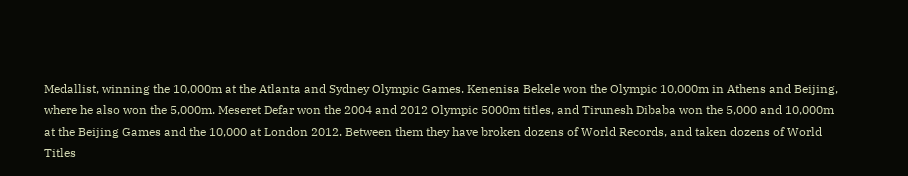Medallist, winning the 10,000m at the Atlanta and Sydney Olympic Games. Kenenisa Bekele won the Olympic 10,000m in Athens and Beijing, where he also won the 5,000m. Meseret Defar won the 2004 and 2012 Olympic 5000m titles, and Tirunesh Dibaba won the 5,000 and 10,000m at the Beijing Games and the 10,000 at London 2012. Between them they have broken dozens of World Records, and taken dozens of World Titles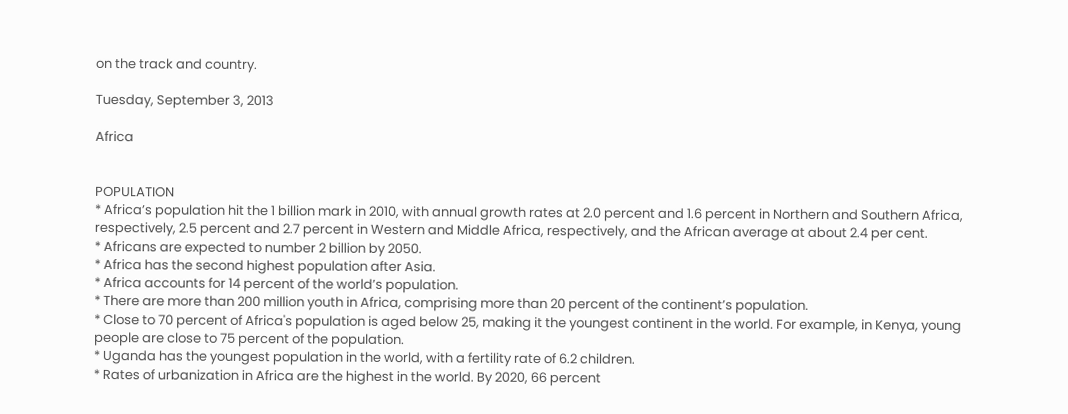on the track and country.

Tuesday, September 3, 2013

Africa


POPULATION
* Africa’s population hit the 1 billion mark in 2010, with annual growth rates at 2.0 percent and 1.6 percent in Northern and Southern Africa, respectively, 2.5 percent and 2.7 percent in Western and Middle Africa, respectively, and the African average at about 2.4 per cent.
* Africans are expected to number 2 billion by 2050.
* Africa has the second highest population after Asia.
* Africa accounts for 14 percent of the world’s population.
* There are more than 200 million youth in Africa, comprising more than 20 percent of the continent’s population.
* Close to 70 percent of Africa's population is aged below 25, making it the youngest continent in the world. For example, in Kenya, young people are close to 75 percent of the population.
* Uganda has the youngest population in the world, with a fertility rate of 6.2 children.
* Rates of urbanization in Africa are the highest in the world. By 2020, 66 percent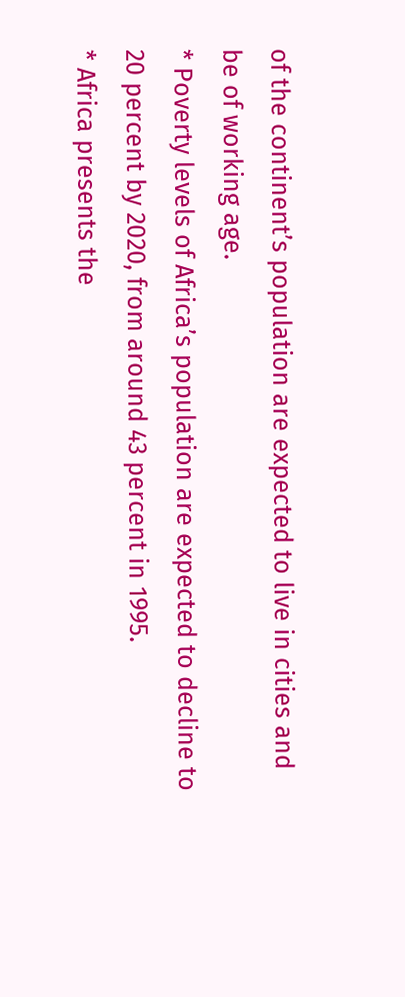of the continent’s population are expected to live in cities and be of working age.
* Poverty levels of Africa’s population are expected to decline to 20 percent by 2020, from around 43 percent in 1995.
* Africa presents the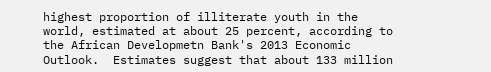highest proportion of illiterate youth in the world, estimated at about 25 percent, according to the African Developmetn Bank's 2013 Economic Outlook.  Estimates suggest that about 133 million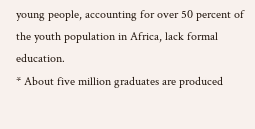young people, accounting for over 50 percent of the youth population in Africa, lack formal education.
* About five million graduates are produced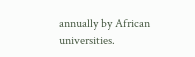annually by African universities.